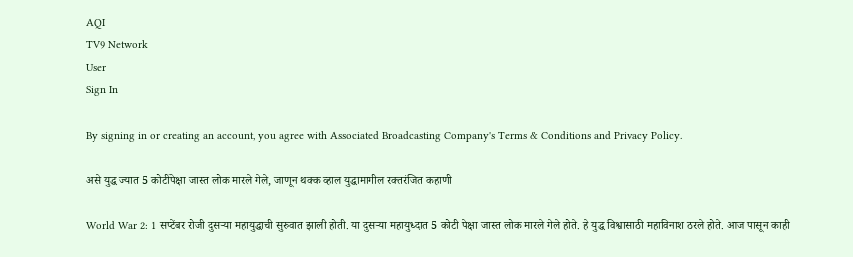AQI
TV9 Network
User
Sign In

By signing in or creating an account, you agree with Associated Broadcasting Company's Terms & Conditions and Privacy Policy.

असे युद्ध ज्यात 5 कोटींपेक्षा जास्त लोक मारले गेले, जाणून थक्क व्हाल युद्धामागील रक्तरंजित कहाणी

World War 2: 1 सप्टेंबर रोजी दुसऱ्या महायुद्धाची सुरुवात झाली होती. या दुसऱ्या महायुध्दात 5 कोटी पेक्षा जास्त लोक मारले गेले होते. हे युद्ध विश्वासाठी महाविनाश ठरले होते. आज पासून काही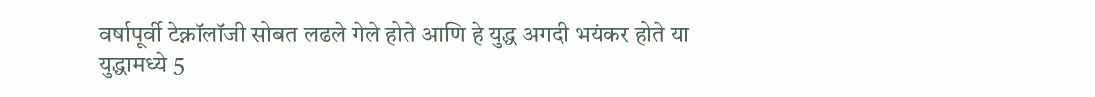वर्षापूर्वी टेक्नॉलॉजी सोबत लढले गेले होते आणि हे युद्ध अगदी भयंकर होते या युद्धामध्ये 5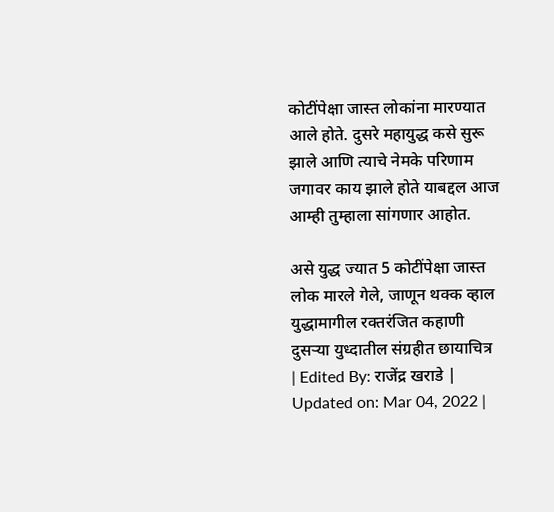कोटींपेक्षा जास्त लोकांना मारण्यात आले होते. दुसरे महायुद्ध कसे सुरू झाले आणि त्याचे नेमके परिणाम जगावर काय झाले होते याबद्दल आज आम्ही तुम्हाला सांगणार आहोत.

असे युद्ध ज्यात 5 कोटींपेक्षा जास्त लोक मारले गेले, जाणून थक्क व्हाल युद्धामागील रक्तरंजित कहाणी
दुसऱ्या युध्दातील संग्रहीत छायाचित्र
| Edited By: राजेंद्र खराडे | Updated on: Mar 04, 2022 |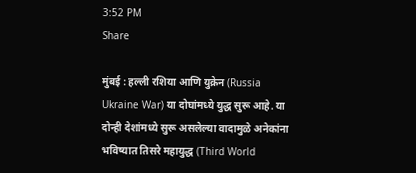3:52 PM
Share

मुंबई : हल्ली रशिया आणि युक्रेन (Russia Ukraine War) या दोघांमध्ये युद्ध सुरू आहे. या दोन्ही देशांमध्ये सुरू असलेल्या वादामुळे अनेकांना भविष्यात तिसरे महायुद्ध (Third World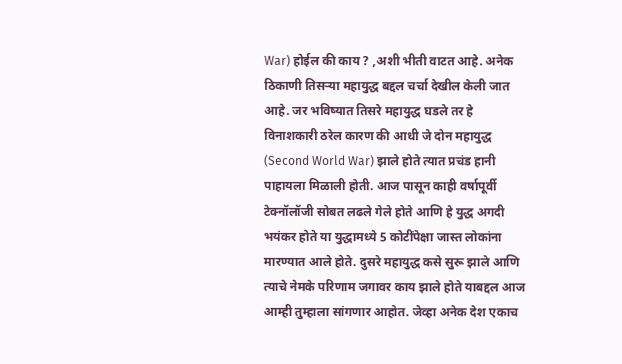War) होईल की काय ? ,अशी भीती वाटत आहे. अनेक ठिकाणी तिसऱ्या महायुद्ध बद्दल चर्चा देखील केली जात आहे. जर भविष्यात तिसरे महायुद्ध घडले तर हे विनाशकारी ठरेल कारण की आधी जे दोन महायुद्ध (Second World War) झाले होते त्यात प्रचंड हानी पाहायला मिळाली होती. आज पासून काही वर्षापूर्वी टेक्नॉलॉजी सोबत लढले गेले होते आणि हे युद्ध अगदी भयंकर होते या युद्धामध्ये 5 कोटींपेक्षा जास्त लोकांना मारण्यात आले होते. दुसरे महायुद्ध कसे सुरू झाले आणि त्याचे नेमके परिणाम जगावर काय झाले होते याबद्दल आज आम्ही तुम्हाला सांगणार आहोत. जेव्हा अनेक देश एकाच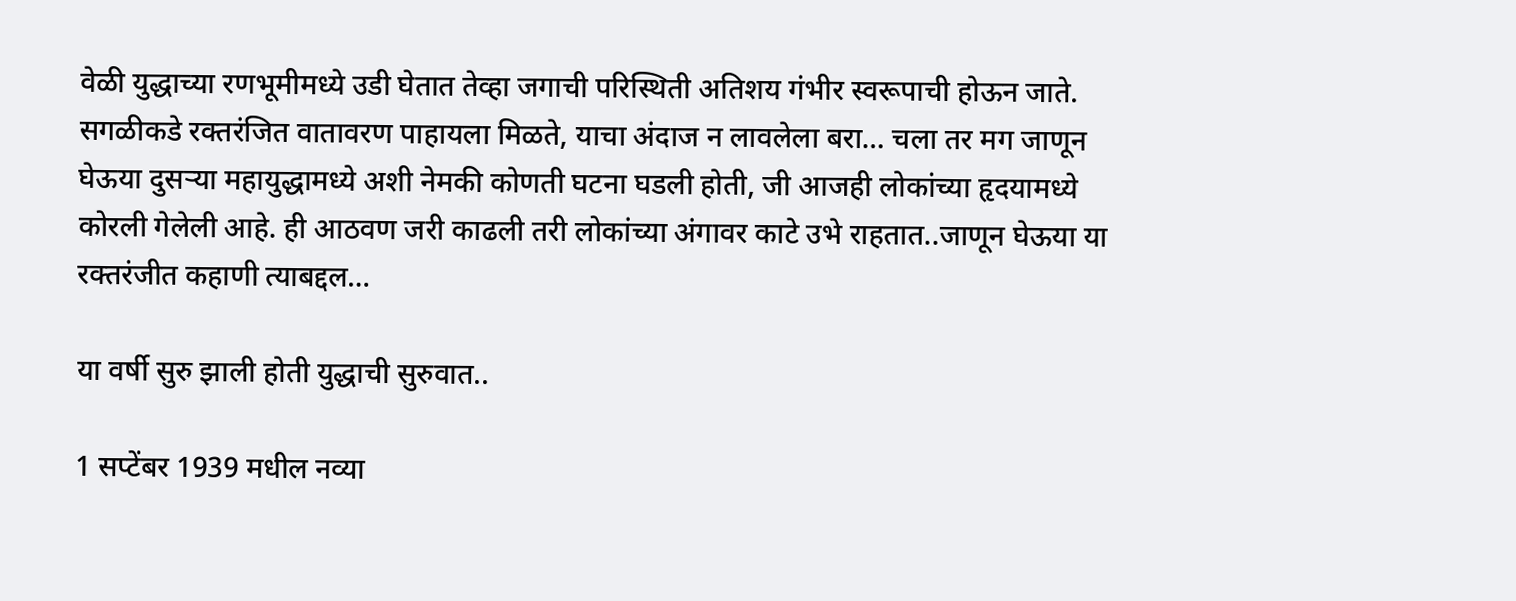वेळी युद्धाच्या रणभूमीमध्ये उडी घेतात तेव्हा जगाची परिस्थिती अतिशय गंभीर स्वरूपाची होऊन जाते. सगळीकडे रक्तरंजित वातावरण पाहायला मिळते, याचा अंदाज न लावलेला बरा… चला तर मग जाणून घेऊया दुसऱ्या महायुद्धामध्ये अशी नेमकी कोणती घटना घडली होती, जी आजही लोकांच्या हृदयामध्ये कोरली गेलेली आहे. ही आठवण जरी काढली तरी लोकांच्या अंगावर काटे उभे राहतात..जाणून घेऊया या रक्तरंजीत कहाणी त्याबद्दल…

या वर्षी सुरु झाली होती युद्धाची सुरुवात..

1 सप्टेंबर 1939 मधील नव्या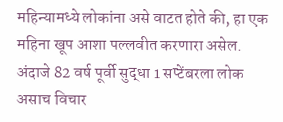महिन्यामध्ये लोकांना असे वाटत होते की, हा एक महिना खूप आशा पल्लवीत करणारा असेल. अंदाजे 82 वर्ष पूर्वी सुद्धा 1 सप्टेंबरला लोक असाच विचार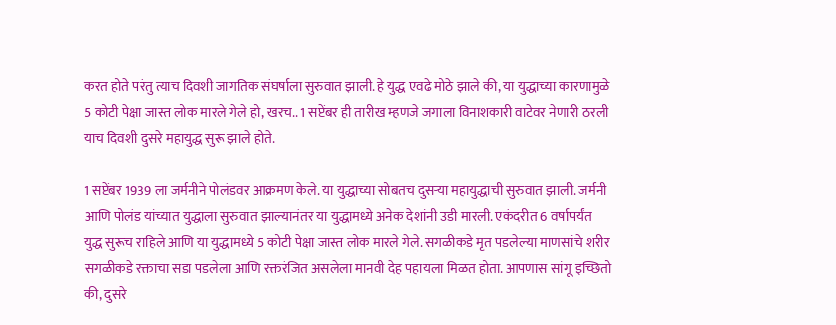करत होते परंतु त्याच दिवशी जागतिक संघर्षाला सुरुवात झाली. हे युद्ध एवढे मोठे झाले की, या युद्धाच्या कारणामुळे 5 कोटी पेक्षा जास्त लोक मारले गेले हो, खरच.. 1 सप्टेंबर ही तारीख म्हणजे जगाला विनाशकारी वाटेवर नेणारी ठरली याच दिवशी दुसरे महायुद्ध सुरू झाले होते.

1 सप्टेंबर 1939 ला जर्मनीने पोलंडवर आक्रमण केले. या युद्धाच्या सोबतच दुसऱ्या महायुद्धाची सुरुवात झाली. जर्मनी आणि पोलंड यांच्यात युद्धाला सुरुवात झाल्यानंतर या युद्धामध्ये अनेक देशांनी उडी मारली. एकंदरीत 6 वर्षापर्यंत युद्ध सुरूच राहिले आणि या युद्धामध्ये 5 कोटी पेक्षा जास्त लोक मारले गेले. सगळीकडे मृत पडलेल्या माणसांचे शरीर सगळीकडे रक्ताचा सडा पडलेला आणि रक्तरंजित असलेला मानवी देह पहायला मिळत होता. आपणास सांगू इच्छितो की, दुसरे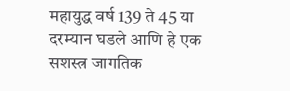महायुद्ध वर्ष 139 ते 45 या दरम्यान घडले आणि हे एक सशस्त्र जागतिक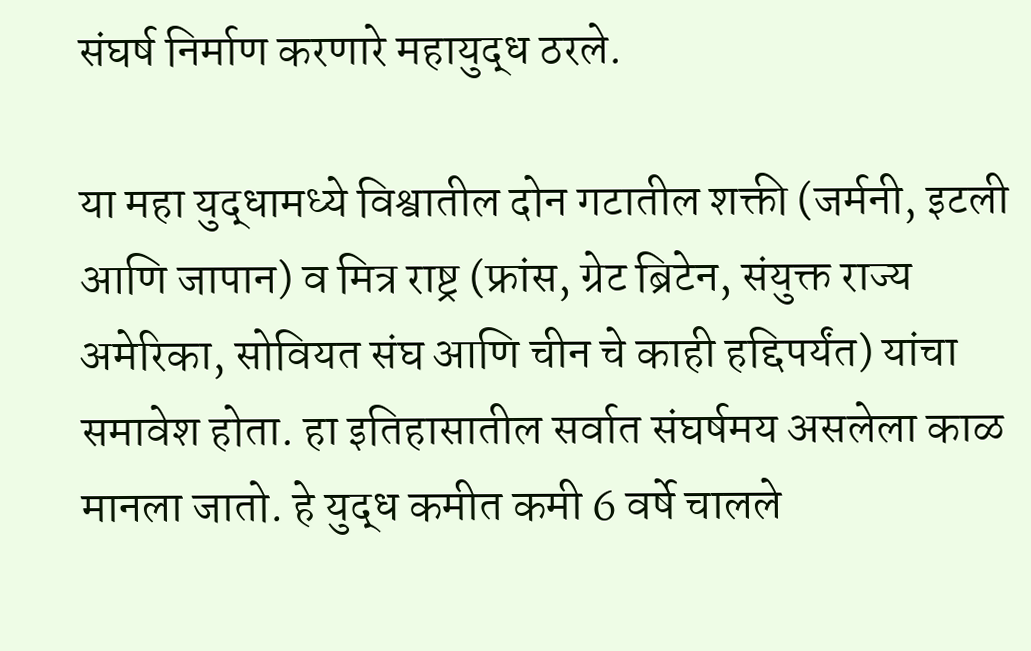संघर्ष निर्माण करणारे महायुद्ध ठरले.

या महा युद्धामध्ये विश्वातील दोन गटातील शक्ती (जर्मनी, इटली आणि जापान) व मित्र राष्ट्र (फ्रांस, ग्रेट ब्रिटेन, संयुक्त राज्य अमेरिका, सोवियत संघ आणि चीन चे काही हद्दिपर्यंत) यांचा समावेश होता. हा इतिहासातील सर्वात संघर्षमय असलेला काळ मानला जातो. हे युद्ध कमीत कमी 6 वर्षे चालले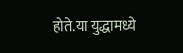होते.या युद्धामध्ये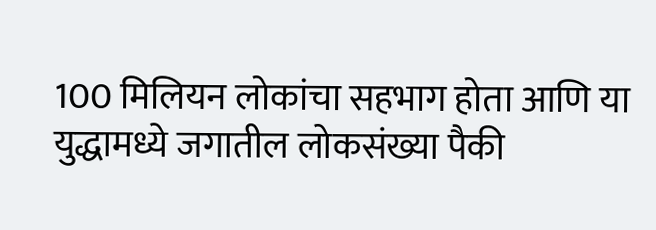100 मिलियन लोकांचा सहभाग होता आणि या युद्धामध्ये जगातील लोकसंख्या पैकी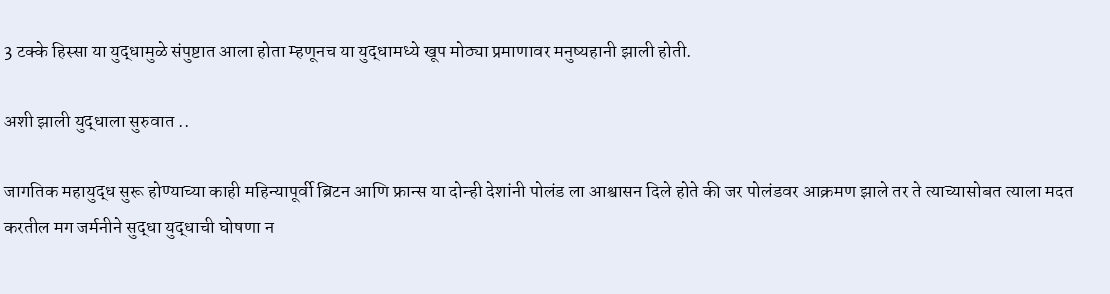3 टक्के हिस्सा या युद्धामुळे संपुष्टात आला होता म्हणूनच या युद्धामध्ये खूप मोठ्या प्रमाणावर मनुष्यहानी झाली होती.

अशी झाली युद्धाला सुरुवात ..

जागतिक महायुद्ध सुरू होण्याच्या काही महिन्यापूर्वी ब्रिटन आणि फ्रान्स या दोन्ही देशांनी पोलंड ला आश्वासन दिले होते की जर पोलंडवर आक्रमण झाले तर ते त्याच्यासोबत त्याला मदत करतील मग जर्मनीने सुद्धा युद्धाची घोषणा न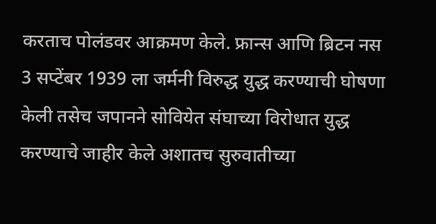करताच पोलंडवर आक्रमण केले. फ्रान्स आणि ब्रिटन नस 3 सप्टेंबर 1939 ला जर्मनी विरुद्ध युद्ध करण्याची घोषणा केली तसेच जपानने सोवियेत संघाच्या विरोधात युद्ध करण्याचे जाहीर केले अशातच सुरुवातीच्या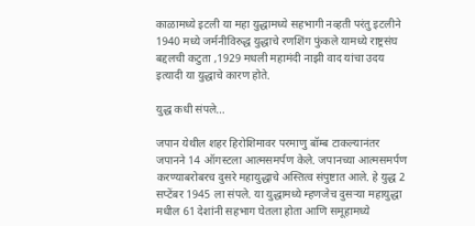काळामध्ये इटली या महा युद्धामध्ये सहभागी नव्हती परंतु इटलीने 1940 मध्ये जर्मनीविरुद्ध युद्धाचे रणशिंग फुंकले यामध्ये राष्ट्रसंघ बद्दलची कटुता ,1929 मधली महामंदी नाझी वाद यांचा उदय इत्यादी या युद्धाचे कारण होते.

युद्ध कधी संपले…

जपान येथील शहर हिरोशिमावर परमाणु बॉम्ब टाकल्यानंतर जपानने 14 ऑगस्टला आत्मसमर्पण केले. जपानच्या आत्मसमर्पण करण्याबरोबरच दुसरे महायुद्धाचे अस्तित्व संपुष्टात आले. हे युद्ध 2 सप्टेंबर 1945 ला संपले. या युद्धामध्ये म्हणजेच दुसऱ्या महायुद्धा मधील 61 देशांनी सहभाग घेतला होता आणि समूहामध्ये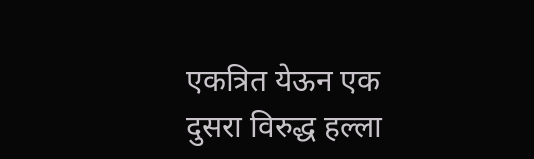एकत्रित येऊन एक दुसरा विरुद्ध हल्ला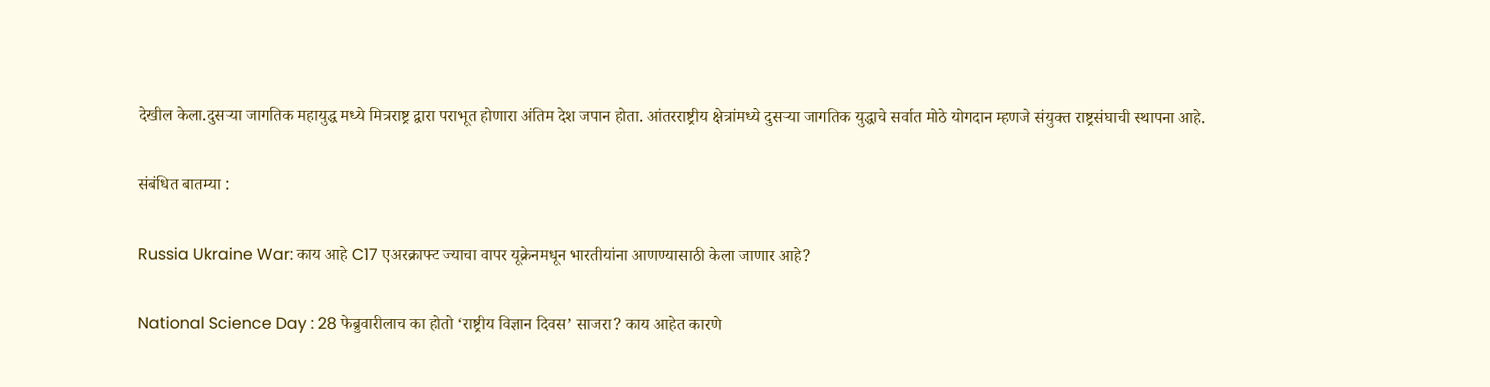देखील केला.दुसऱ्या जागतिक महायुद्ध मध्ये मित्रराष्ट्र द्वारा पराभूत होणारा अंतिम देश जपान होता. आंतरराष्ट्रीय क्षेत्रांमध्ये दुसऱ्या जागतिक युद्धाचे सर्वात मोठे योगदान म्हणजे संयुक्त राष्ट्रसंघाची स्थापना आहे.

संबंधित बातम्या :

Russia Ukraine War: काय आहे C17 एअरक्राफ्ट ज्याचा वापर यूक्रेनमधून भारतीयांना आणण्यासाठी केला जाणार आहे?

National Science Day : 28 फेब्रुवारीलाच का होतो ‘राष्ट्रीय विज्ञान दिवस’ साजरा? काय आहेत कारणे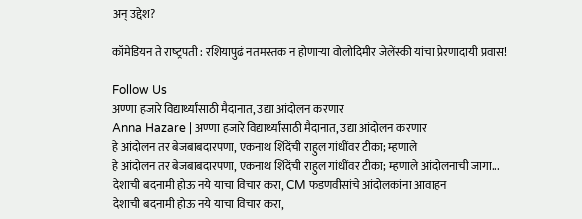अन् उद्देश?

कॉमेडियन ते राष्‍ट्रपती : रशियापुढं नतमस्तक न होणाऱ्या वोलोदिमीर जेलेंस्की यांचा प्रेरणादायी प्रवास!

Follow Us
अण्णा हजारे विद्यार्थ्यांसाठी मैदानात, उद्या आंदोलन करणार
Anna Hazare | अण्णा हजारे विद्यार्थ्यांसाठी मैदानात, उद्या आंदोलन करणार
हे आंदोलन तर बेजबाबदारपणा, एकनाथ शिंदेंची राहुल गांधींवर टीका; म्हणाले
हे आंदोलन तर बेजबाबदारपणा, एकनाथ शिंदेंची राहुल गांधींवर टीका; म्हणाले आंदोलनाची जागा...
देशाची बदनामी होऊ नये याचा विचार करा, CM फडणवीसांचे आंदोलकांना आवाहन
देशाची बदनामी होऊ नये याचा विचार करा,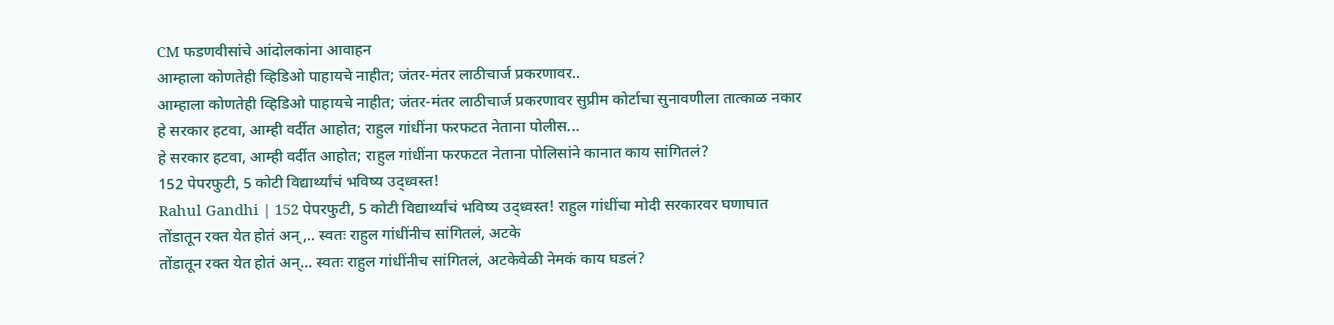CM फडणवीसांचे आंदोलकांना आवाहन
आम्हाला कोणतेही व्हिडिओ पाहायचे नाहीत; जंतर-मंतर लाठीचार्ज प्रकरणावर..
आम्हाला कोणतेही व्हिडिओ पाहायचे नाहीत; जंतर-मंतर लाठीचार्ज प्रकरणावर सुप्रीम कोर्टाचा सुनावणीला तात्काळ नकार
हे सरकार हटवा, आम्ही वर्दीत आहोत; राहुल गांधींना फरफटत नेताना पोलीस...
हे सरकार हटवा, आम्ही वर्दीत आहोत; राहुल गांधींना फरफटत नेताना पोलिसांने कानात काय सांगितलं?
152 पेपरफुटी, 5 कोटी विद्यार्थ्यांचं भविष्य उद्ध्वस्त!
Rahul Gandhi | 152 पेपरफुटी, 5 कोटी विद्यार्थ्यांचं भविष्य उद्ध्वस्त! राहुल गांधींचा मोदी सरकारवर घणाघात
तोंडातून रक्त येत होतं अन्,.. स्वतः राहुल गांधींनीच सांगितलं, अटके
तोंडातून रक्त येत होतं अन्... स्वतः राहुल गांधींनीच सांगितलं, अटकेवेळी नेमकं काय घडलं?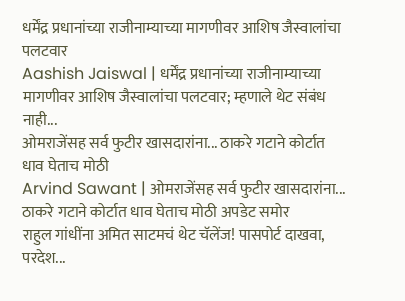धर्मेंद्र प्रधानांच्या राजीनाम्याच्या मागणीवर आशिष जैस्वालांचा पलटवार
Aashish Jaiswal | धर्मेंद्र प्रधानांच्या राजीनाम्याच्या मागणीवर आशिष जैस्वालांचा पलटवार; म्हणाले थेट संबंध नाही...
ओमराजेंसह सर्व फुटीर खासदारांना... ठाकरे गटाने कोर्टात धाव घेताच मोठी
Arvind Sawant | ओमराजेंसह सर्व फुटीर खासदारांना... ठाकरे गटाने कोर्टात धाव घेताच मोठी अपडेट समोर
राहुल गांधींना अमित साटमचं थेट चॅलेंज! पासपोर्ट दाखवा, परदेश...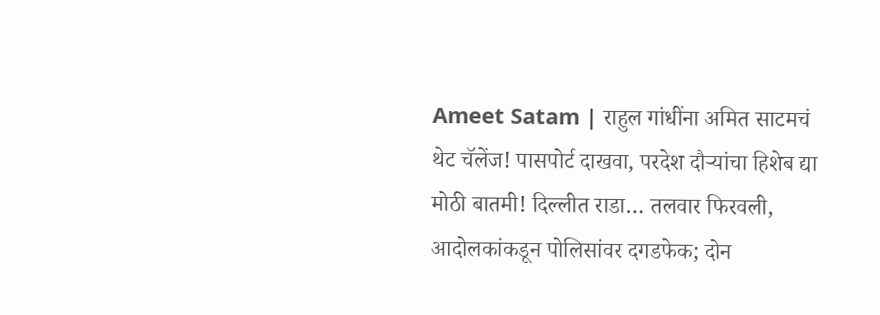Ameet Satam | राहुल गांधींना अमित साटमचं थेट चॅलेंज! पासपोर्ट दाखवा, परदेश दौऱ्यांचा हिशेब द्या
मोठी बातमी! दिल्लीत राडा… तलवार फिरवली, आदोलकांकडून पोलिसांवर दगडफेक; दोन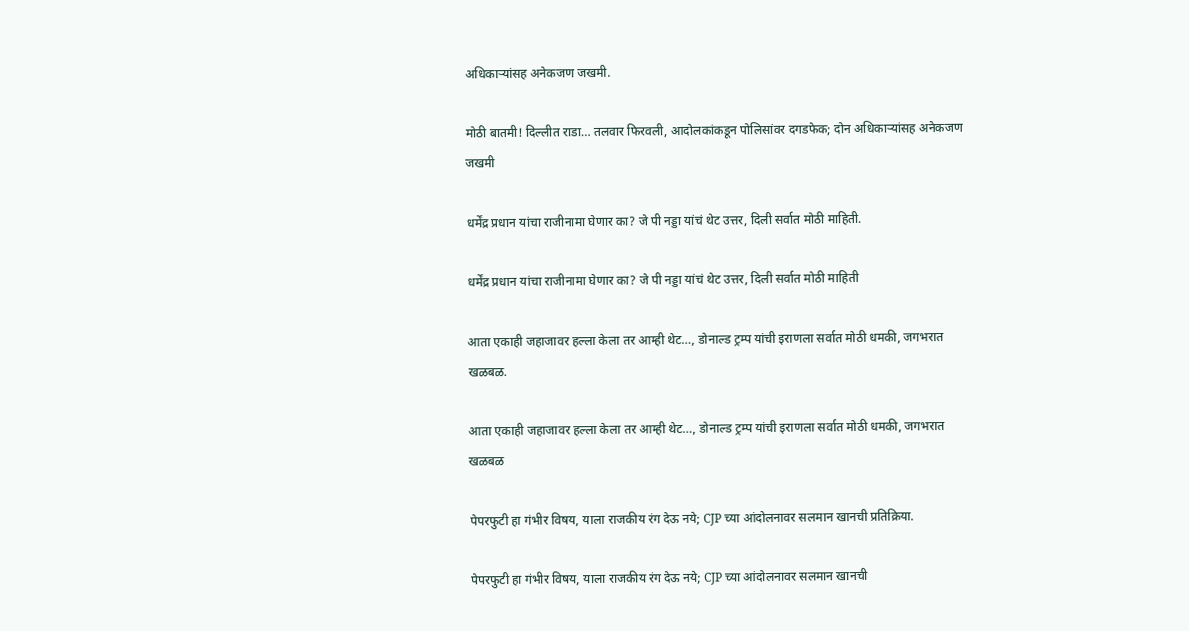अधिकाऱ्यांसह अनेकजण जखमी.

मोठी बातमी! दिल्लीत राडा… तलवार फिरवली, आदोलकांकडून पोलिसांवर दगडफेक; दोन अधिकाऱ्यांसह अनेकजण जखमी

धर्मेंद्र प्रधान यांचा राजीनामा घेणार का? जे पी नड्डा यांचं थेट उत्तर, दिली सर्वात मोठी माहिती.

धर्मेंद्र प्रधान यांचा राजीनामा घेणार का? जे पी नड्डा यांचं थेट उत्तर, दिली सर्वात मोठी माहिती

आता एकाही जहाजावर हल्ला केला तर आम्ही थेट…, डोनाल्ड ट्रम्प यांची इराणला सर्वात मोठी धमकी, जगभरात खळबळ.

आता एकाही जहाजावर हल्ला केला तर आम्ही थेट…, डोनाल्ड ट्रम्प यांची इराणला सर्वात मोठी धमकी, जगभरात खळबळ

पेपरफुटी हा गंभीर विषय, याला राजकीय रंग देऊ नये; CJP च्या आंदोलनावर सलमान खानची प्रतिक्रिया.

पेपरफुटी हा गंभीर विषय, याला राजकीय रंग देऊ नये; CJP च्या आंदोलनावर सलमान खानची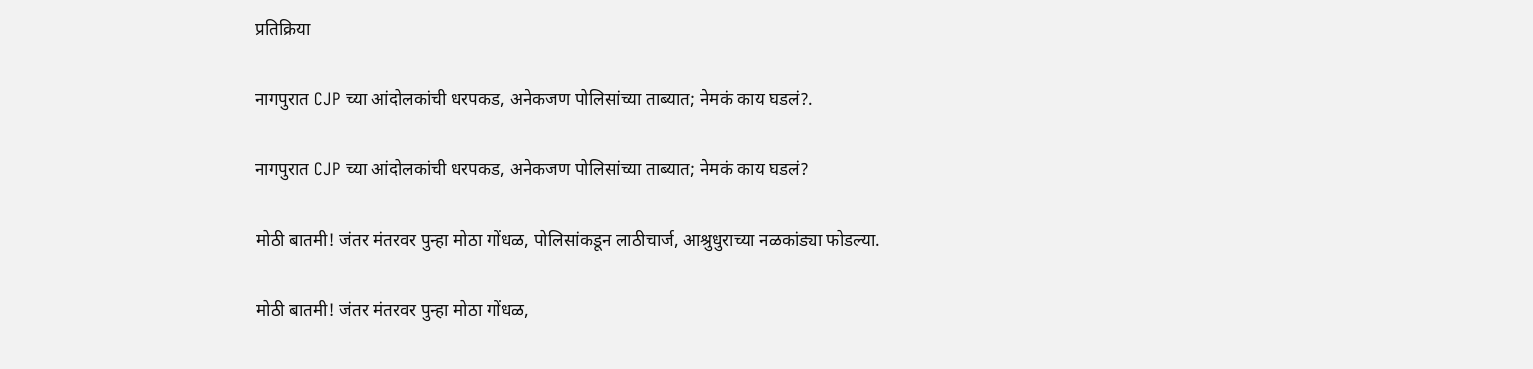प्रतिक्रिया

नागपुरात CJP च्या आंदोलकांची धरपकड, अनेकजण पोलिसांच्या ताब्यात; नेमकं काय घडलं?.

नागपुरात CJP च्या आंदोलकांची धरपकड, अनेकजण पोलिसांच्या ताब्यात; नेमकं काय घडलं?

मोठी बातमी! जंतर मंतरवर पुन्हा मोठा गोंधळ, पोलिसांकडून लाठीचार्ज, आश्रुधुराच्या नळकांड्या फोडल्या.

मोठी बातमी! जंतर मंतरवर पुन्हा मोठा गोंधळ,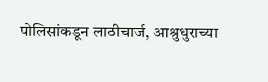पोलिसांकडून लाठीचार्ज, आश्रुधुराच्या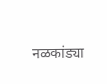नळकांड्या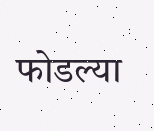फोडल्या